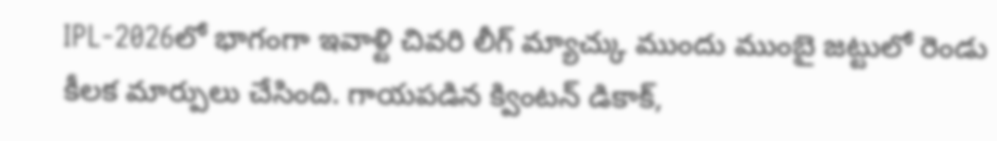IPL-2026లో భాగంగా ఇవాళ్టి చివరి లీగ్ మ్యాచ్కు ముందు ముంబై జట్టులో రెండు కీలక మార్పులు చేసింది. గాయపడిన క్వింటన్ డికాక్,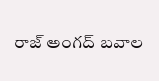రాజ్ అంగద్ బవాల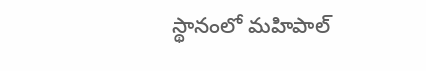స్థానంలో మహిపాల్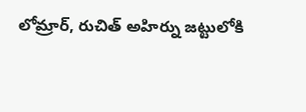లోమ్రార్, రుచిత్ అహిర్ను జట్టులోకి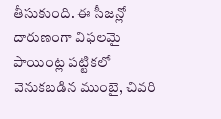తీసుకుంది. ఈ సీజన్లో దారుణంగా విఫలమై పాయింట్ల పట్టికలో వెనుకబడిన ముంబై, చివరి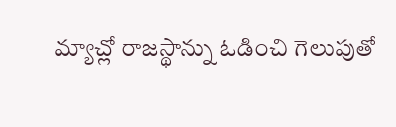మ్యాచ్లో రాజస్థాన్ను ఓడించి గెలుపుతో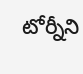టోర్నీని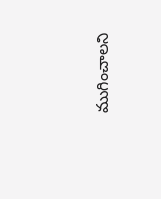ముగించాలని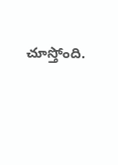చూస్తోంది.